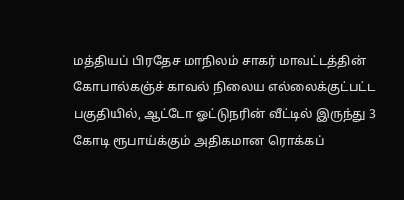மத்தியப் பிரதேச மாநிலம் சாகர் மாவட்டத்தின் கோபால்கஞ்ச் காவல் நிலைய எல்லைக்குட்பட்ட பகுதியில், ஆட்டோ ஓட்டுநரின் வீட்டில் இருந்து 3 கோடி ரூபாய்க்கும் அதிகமான ரொக்கப்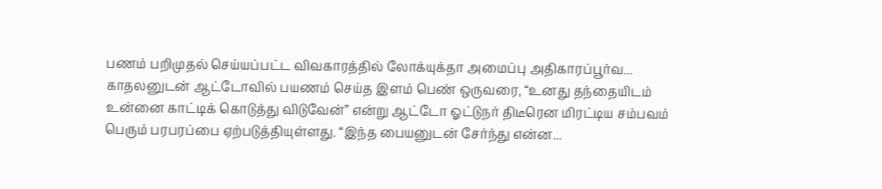பணம் பறிமுதல் செய்யப்பட்ட விவகாரத்தில் லோக்யுக்தா அமைப்பு அதிகாரப்பூர்வ...
காதலனுடன் ஆட்டோவில் பயணம் செய்த இளம் பெண் ஒருவரை, “உனது தந்தையிடம் உன்னை காட்டிக் கொடுத்து விடுவேன்” என்று ஆட்டோ ஓட்டுநர் திடீரென மிரட்டிய சம்பவம் பெரும் பரபரப்பை ஏற்படுத்தியுள்ளது. “இந்த பையனுடன் சேர்ந்து என்ன...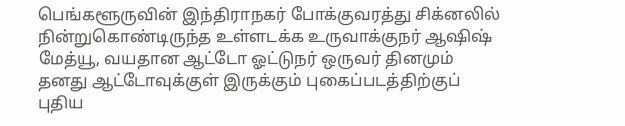பெங்களூருவின் இந்திராநகர் போக்குவரத்து சிக்னலில் நின்றுகொண்டிருந்த உள்ளடக்க உருவாக்குநர் ஆஷிஷ் மேத்யூ, வயதான ஆட்டோ ஓட்டுநர் ஒருவர் தினமும் தனது ஆட்டோவுக்குள் இருக்கும் புகைப்படத்திற்குப் புதிய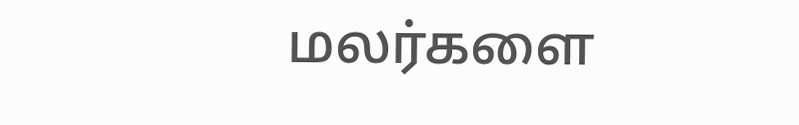மலர்களை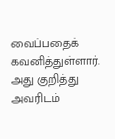வைப்பதைக் கவனித்துள்ளார். அது குறித்து அவரிடம்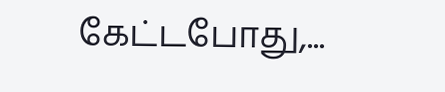கேட்டபோது,...